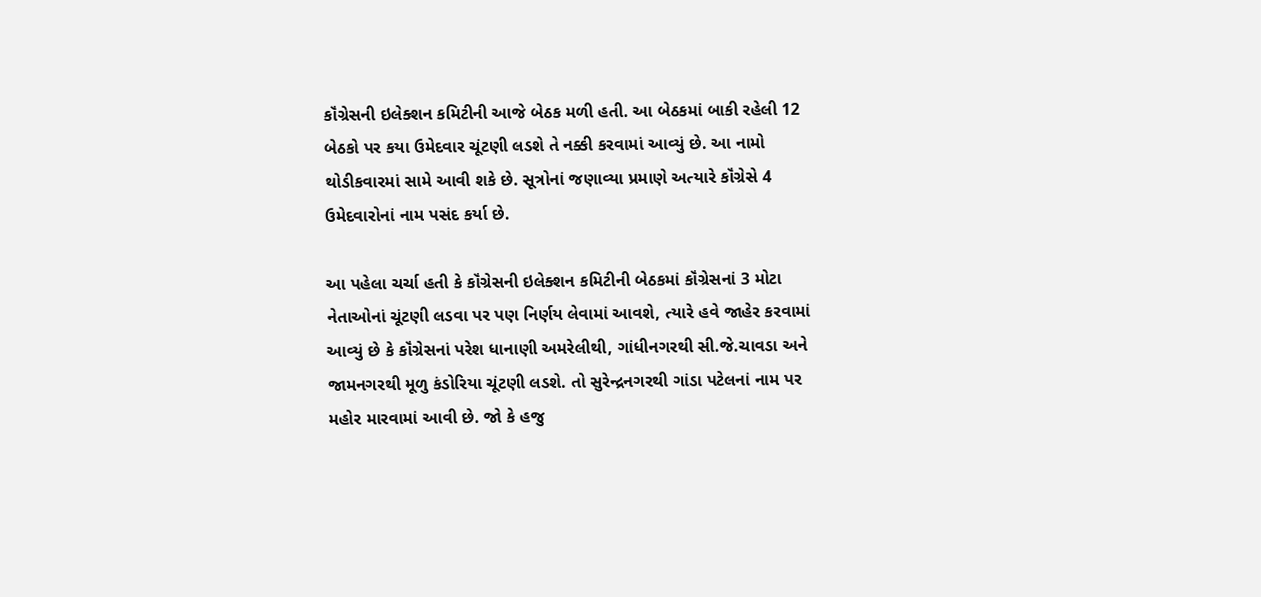કૉંગ્રેસની ઇલેક્શન કમિટીની આજે બેઠક મળી હતી. આ બેઠકમાં બાકી રહેલી 12 બેઠકો પર કયા ઉમેદવાર ચૂંટણી લડશે તે નક્કી કરવામાં આવ્યું છે. આ નામો થોડીકવારમાં સામે આવી શકે છે. સૂત્રોનાં જણાવ્યા પ્રમાણે અત્યારે કૉંગ્રેસે 4 ઉમેદવારોનાં નામ પસંદ કર્યા છે.

આ પહેલા ચર્ચા હતી કે કૉંગ્રેસની ઇલેક્શન કમિટીની બેઠકમાં કૉંગ્રેસનાં 3 મોટા નેતાઓનાં ચૂંટણી લડવા પર પણ નિર્ણય લેવામાં આવશે, ત્યારે હવે જાહેર કરવામાં આવ્યું છે કે કૉંગ્રેસનાં પરેશ ધાનાણી અમરેલીથી, ગાંધીનગરથી સી.જે.ચાવડા અને જામનગરથી મૂળુ કંડોરિયા ચૂંટણી લડશે. તો સુરેન્દ્રનગરથી ગાંડા પટેલનાં નામ પર મહોર મારવામાં આવી છે. જો કે હજુ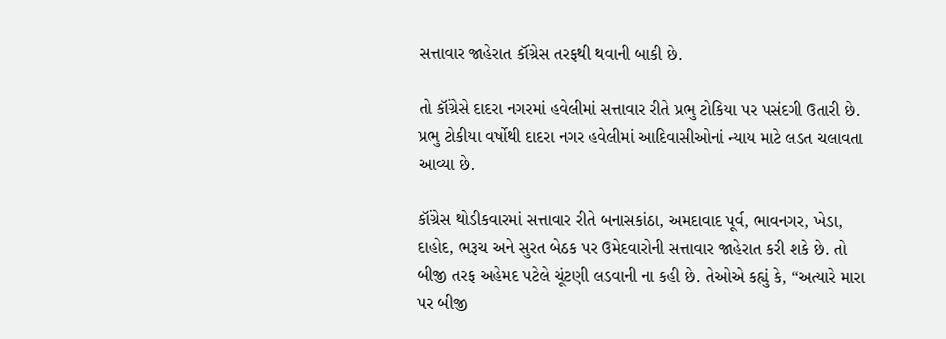સત્તાવાર જાહેરાત કૉંગ્રેસ તરફથી થવાની બાકી છે.

તો કૉંગ્રેસે દાદરા નગરમાં હવેલીમાં સત્તાવાર રીતે પ્રભુ ટોકિયા પર પસંદગી ઉતારી છે. પ્રભુ ટોકીયા વર્ષોથી દાદરા નગર હવેલીમાં આદિવાસીઓનાં ન્યાય માટે લડત ચલાવતા આવ્યા છે.

કૉંગ્રેસ થોડીકવારમાં સત્તાવાર રીતે બનાસકાંઠા, અમદાવાદ પૂર્વ, ભાવનગર, ખેડા, દાહોદ, ભરૂચ અને સુરત બેઠક પર ઉમેદવારોની સત્તાવાર જાહેરાત કરી શકે છે. તો બીજી તરફ અહેમદ પટેલે ચૂંટણી લડવાની ના કહી છે. તેઓએ કહ્યું કે, “અત્યારે મારા પર બીજી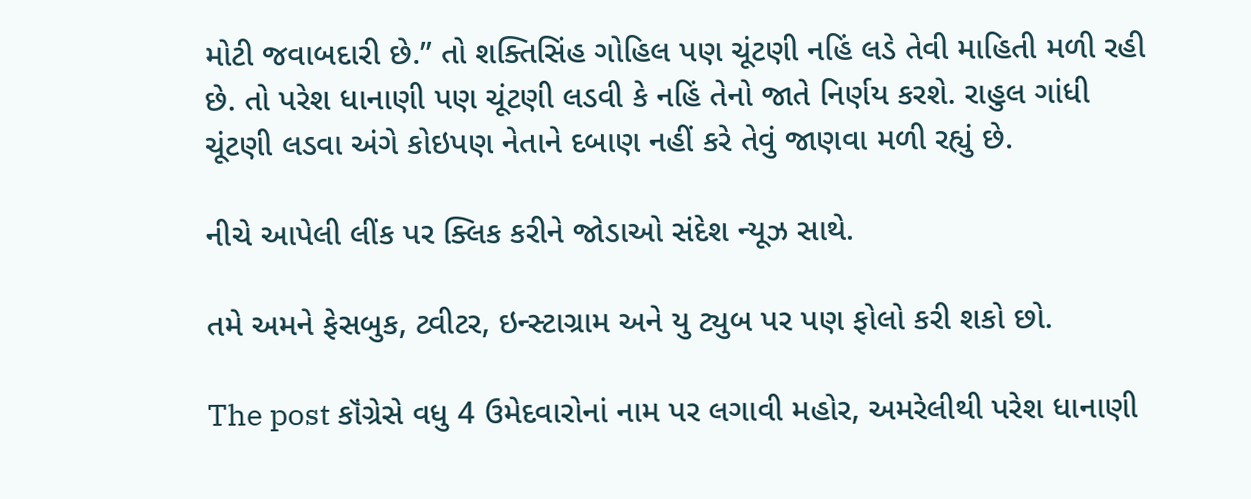મોટી જવાબદારી છે.” તો શક્તિસિંહ ગોહિલ પણ ચૂંટણી નહિં લડે તેવી માહિતી મળી રહી છે. તો પરેશ ધાનાણી પણ ચૂંટણી લડવી કે નહિં તેનો જાતે નિર્ણય કરશે. રાહુલ ગાંધી ચૂંટણી લડવા અંગે કોઇપણ નેતાને દબાણ નહીં કરે તેવું જાણવા મળી રહ્યું છે.

નીચે આપેલી લીંક પર ક્લિક કરીને જોડાઓ સંદેશ ન્યૂઝ સાથે.

તમે અમને ફેસબુક, ટ્વીટર, ઇન્સ્ટાગ્રામ અને યુ ટ્યુબ પર પણ ફોલો કરી શકો છો.

The post કૉંગ્રેસે વધુ 4 ઉમેદવારોનાં નામ પર લગાવી મહોર, અમરેલીથી પરેશ ધાનાણી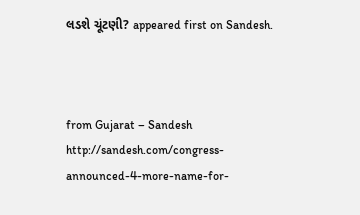લડશે ચૂંટણી? appeared first on Sandesh.



from Gujarat – Sandesh http://sandesh.com/congress-announced-4-more-name-for-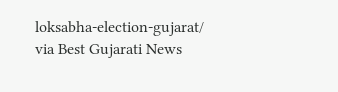loksabha-election-gujarat/
via Best Gujarati News